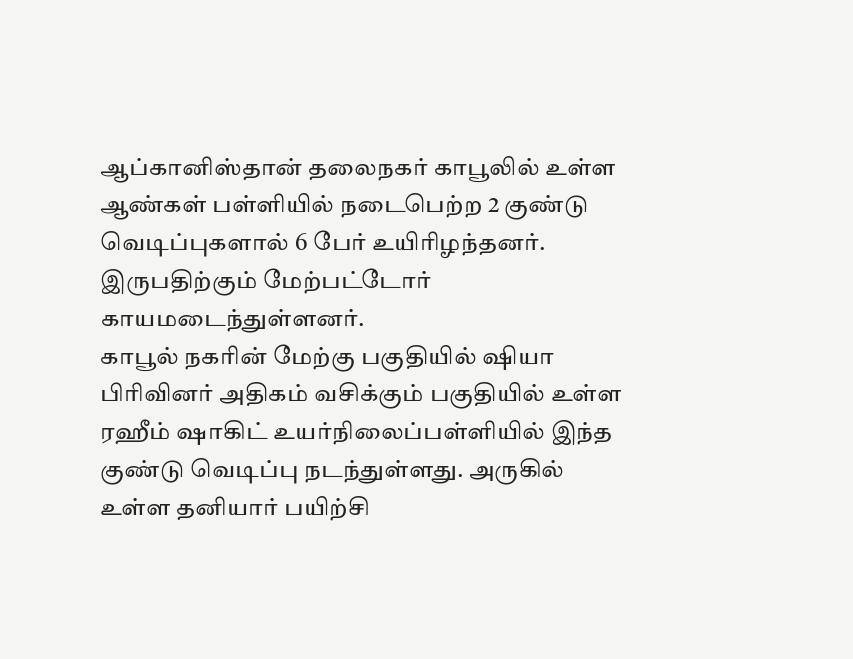ஆப்கானிஸ்தான் தலைநகர் காபூலில் உள்ள ஆண்கள் பள்ளியில் நடைபெற்ற 2 குண்டு வெடிப்புகளால் 6 பேர் உயிரிழந்தனர். இருபதிற்கும் மேற்பட்டோர் காயமடைந்துள்ளனர்.
காபூல் நகரின் மேற்கு பகுதியில் ஷியா பிரிவினர் அதிகம் வசிக்கும் பகுதியில் உள்ள ரஹீம் ஷாகிட் உயர்நிலைப்பள்ளியில் இந்த குண்டு வெடிப்பு நடந்துள்ளது. அருகில் உள்ள தனியார் பயிற்சி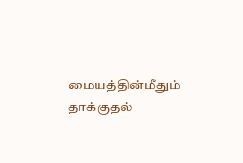மையத்தின்மீதும் தாக்குதல்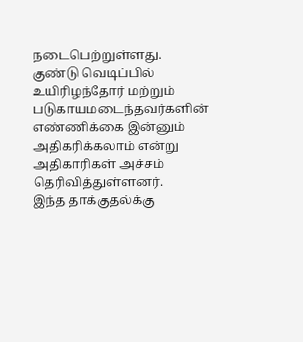நடைபெற்றுள்ளது.
குண்டு வெடிப்பில் உயிரிழந்தோர் மற்றும் படுகாயமடைந்தவர்களின் எண்ணிக்கை இன்னும் அதிகரிக்கலாம் என்று அதிகாரிகள் அச்சம் தெரிவித்துள்ளனர்.
இந்த தாக்குதல்க்கு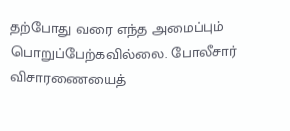தற்போது வரை எந்த அமைப்பும் பொறுப்பேற்கவில்லை. போலீசார் விசாரணையைத்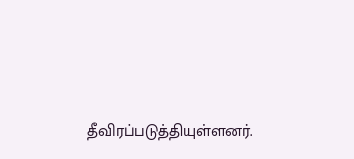தீவிரப்படுத்தியுள்ளனர்.